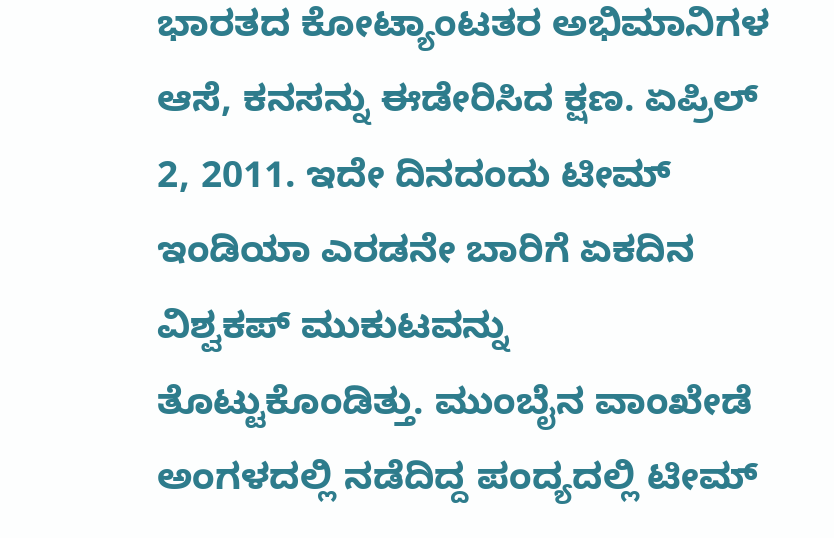ಭಾರತದ ಕೋಟ್ಯಾಂಟತರ ಅಭಿಮಾನಿಗಳ ಆಸೆ, ಕನಸನ್ನು ಈಡೇರಿಸಿದ ಕ್ಷಣ. ಏಪ್ರಿಲ್ 2, 2011. ಇದೇ ದಿನದಂದು ಟೀಮ್ ಇಂಡಿಯಾ ಎರಡನೇ ಬಾರಿಗೆ ಏಕದಿನ ವಿಶ್ವಕಪ್ ಮುಕುಟವನ್ನು ತೊಟ್ಟುಕೊಂಡಿತ್ತು. ಮುಂಬೈನ ವಾಂಖೇಡೆ ಅಂಗಳದಲ್ಲಿ ನಡೆದಿದ್ದ ಪಂದ್ಯದಲ್ಲಿ ಟೀಮ್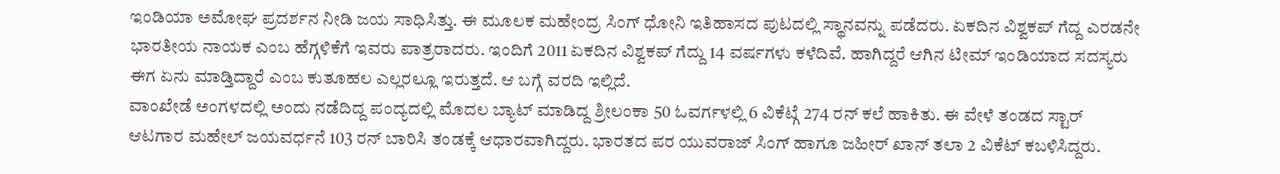ಇಂಡಿಯಾ ಅಮೋಘ ಪ್ರದರ್ಶನ ನೀಡಿ ಜಯ ಸಾಧಿಸಿತ್ತು. ಈ ಮೂಲಕ ಮಹೇಂದ್ರ ಸಿಂಗ್ ಧೋನಿ ಇತಿಹಾಸದ ಪುಟದಲ್ಲಿ ಸ್ಥಾನವನ್ನು ಪಡೆದರು. ಏಕದಿನ ವಿಶ್ವಕಪ್ ಗೆದ್ದ ಎರಡನೇ ಭಾರತೀಯ ನಾಯಕ ಎಂಬ ಹೆಗ್ಗಳಿಕೆಗೆ ಇವರು ಪಾತ್ರರಾದರು. ಇಂದಿಗೆ 2011 ಏಕದಿನ ವಿಶ್ವಕಪ್ ಗೆದ್ದು 14 ವರ್ಷಗಳು ಕಳೆದಿವೆ. ಹಾಗಿದ್ದರೆ ಆಗಿನ ಟೀಮ್ ಇಂಡಿಯಾದ ಸದಸ್ಯರು ಈಗ ಏನು ಮಾಡ್ತಿದ್ದಾರೆ ಎಂಬ ಕುತೂಹಲ ಎಲ್ಲರಲ್ಲೂ ಇರುತ್ತದೆ. ಆ ಬಗ್ಗೆ ವರದಿ ಇಲ್ಲಿದೆ.
ವಾಂಖೇಡೆ ಅಂಗಳದಲ್ಲಿ ಅಂದು ನಡೆದಿದ್ದ ಪಂದ್ಯದಲ್ಲಿ ಮೊದಲ ಬ್ಯಾಟ್ ಮಾಡಿದ್ದ ಶ್ರೀಲಂಕಾ 50 ಓವರ್ಗಳಲ್ಲಿ 6 ವಿಕೆಟ್ಗೆ 274 ರನ್ ಕಲೆ ಹಾಕಿತು. ಈ ವೇಳೆ ತಂಡದ ಸ್ಟಾರ್ ಆಟಗಾರ ಮಹೇಲ್ ಜಯವರ್ಧನೆ 103 ರನ್ ಬಾರಿಸಿ ತಂಡಕ್ಕೆ ಆಧಾರವಾಗಿದ್ದರು. ಭಾರತದ ಪರ ಯುವರಾಜ್ ಸಿಂಗ್ ಹಾಗೂ ಜಹೀರ್ ಖಾನ್ ತಲಾ 2 ವಿಕೆಟ್ ಕಬಳಿಸಿದ್ದರು.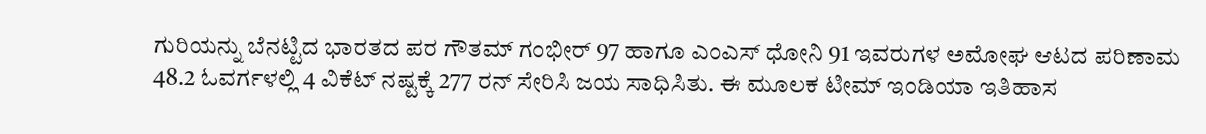ಗುರಿಯನ್ನು ಬೆನಟ್ಟಿದ ಭಾರತದ ಪರ ಗೌತಮ್ ಗಂಭೀರ್ 97 ಹಾಗೂ ಎಂಎಸ್ ಧೋನಿ 91 ಇವರುಗಳ ಅಮೋಘ ಆಟದ ಪರಿಣಾಮ 48.2 ಓವರ್ಗಳಲ್ಲಿ 4 ವಿಕೆಟ್ ನಷ್ಟಕ್ಕೆ 277 ರನ್ ಸೇರಿಸಿ ಜಯ ಸಾಧಿಸಿತು. ಈ ಮೂಲಕ ಟೀಮ್ ಇಂಡಿಯಾ ಇತಿಹಾಸ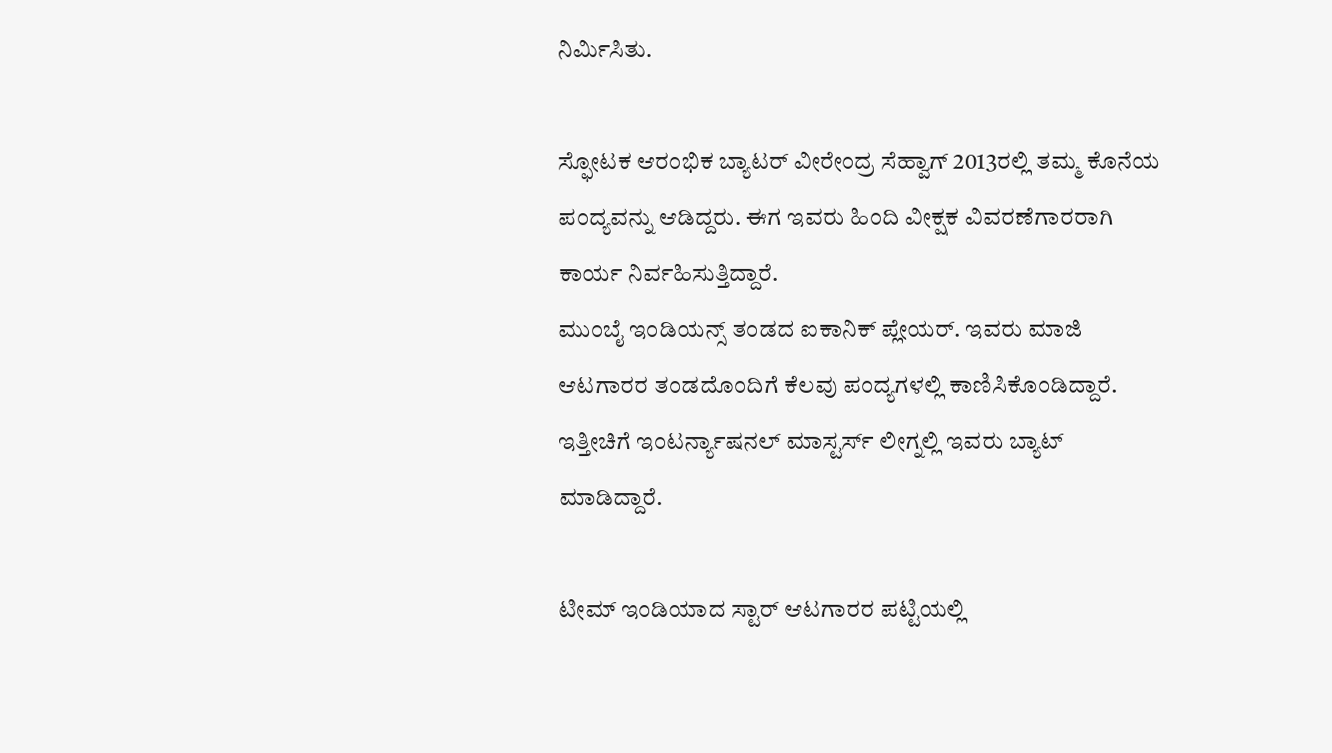ನಿರ್ಮಿಸಿತು.

ಸ್ಫೋಟಕ ಆರಂಭಿಕ ಬ್ಯಾಟರ್ ವೀರೇಂದ್ರ ಸೆಹ್ವಾಗ್ 2013ರಲ್ಲಿ ತಮ್ಮ ಕೊನೆಯ ಪಂದ್ಯವನ್ನು ಆಡಿದ್ದರು. ಈಗ ಇವರು ಹಿಂದಿ ವೀಕ್ಷಕ ವಿವರಣೆಗಾರರಾಗಿ ಕಾರ್ಯ ನಿರ್ವಹಿಸುತ್ತಿದ್ದಾರೆ.
ಮುಂಬೈ ಇಂಡಿಯನ್ಸ್ ತಂಡದ ಐಕಾನಿಕ್ ಪ್ಲೇಯರ್. ಇವರು ಮಾಜಿ ಆಟಗಾರರ ತಂಡದೊಂದಿಗೆ ಕೆಲವು ಪಂದ್ಯಗಳಲ್ಲಿ ಕಾಣಿಸಿಕೊಂಡಿದ್ದಾರೆ. ಇತ್ತೀಚಿಗೆ ಇಂಟರ್ನ್ಯಾಷನಲ್ ಮಾಸ್ಟರ್ಸ್ ಲೀಗ್ನಲ್ಲಿ ಇವರು ಬ್ಯಾಟ್ ಮಾಡಿದ್ದಾರೆ.

ಟೀಮ್ ಇಂಡಿಯಾದ ಸ್ಟಾರ್ ಆಟಗಾರರ ಪಟ್ಟಿಯಲ್ಲಿ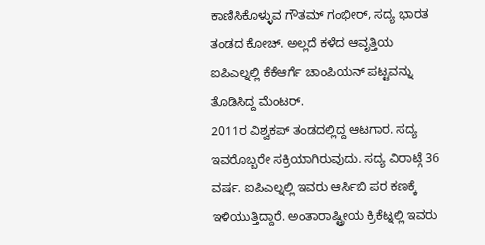ಕಾಣಿಸಿಕೊಳ್ಳುವ ಗೌತಮ್ ಗಂಭೀರ್, ಸದ್ಯ ಭಾರತ ತಂಡದ ಕೋಚ್. ಅಲ್ಲದೆ ಕಳೆದ ಆವೃತ್ತಿಯ ಐಪಿಎಲ್ನಲ್ಲಿ ಕೆಕೆಆರ್ಗೆ ಚಾಂಪಿಯನ್ ಪಟ್ಟವನ್ನು ತೊಡಿಸಿದ್ದ ಮೆಂಟರ್.
2011ರ ವಿಶ್ವಕಪ್ ತಂಡದಲ್ಲಿದ್ದ ಆಟಗಾರ. ಸದ್ಯ ಇವರೊಬ್ಬರೇ ಸಕ್ರಿಯಾಗಿರುವುದು. ಸದ್ಯ ವಿರಾಟ್ಗೆ 36 ವರ್ಷ. ಐಪಿಎಲ್ನಲ್ಲಿ ಇವರು ಆರ್ಸಿಬಿ ಪರ ಕಣಕ್ಕೆ ಇಳಿಯುತ್ತಿದ್ದಾರೆ. ಅಂತಾರಾಷ್ಟ್ರೀಯ ಕ್ರಿಕೆಟ್ನಲ್ಲಿ ಇವರು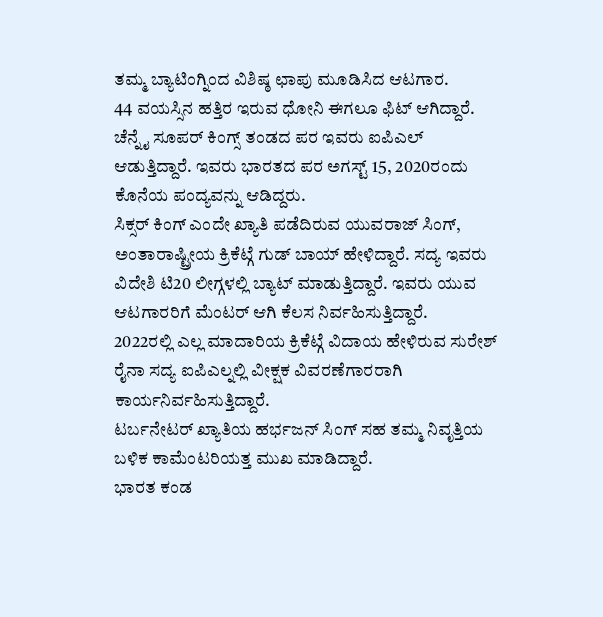ತಮ್ಮ ಬ್ಯಾಟಿಂಗ್ನಿಂದ ವಿಶಿಷ್ಠ ಛಾಪು ಮೂಡಿಸಿದ ಆಟಗಾರ.
44 ವಯಸ್ಸಿನ ಹತ್ತಿರ ಇರುವ ಧೋನಿ ಈಗಲೂ ಫಿಟ್ ಆಗಿದ್ದಾರೆ. ಚೆನ್ನೈ ಸೂಪರ್ ಕಿಂಗ್ಸ್ ತಂಡದ ಪರ ಇವರು ಐಪಿಎಲ್ ಆಡುತ್ತಿದ್ದಾರೆ. ಇವರು ಭಾರತದ ಪರ ಅಗಸ್ಟ್ 15, 2020ರಂದು ಕೊನೆಯ ಪಂದ್ಯವನ್ನು ಆಡಿದ್ದರು.
ಸಿಕ್ಸರ್ ಕಿಂಗ್ ಎಂದೇ ಖ್ಯಾತಿ ಪಡೆದಿರುವ ಯುವರಾಜ್ ಸಿಂಗ್, ಅಂತಾರಾಷ್ಟ್ರೀಯ ಕ್ರಿಕೆಟ್ಗೆ ಗುಡ್ ಬಾಯ್ ಹೇಳಿದ್ದಾರೆ. ಸದ್ಯ ಇವರು ವಿದೇಶಿ ಟಿ20 ಲೀಗ್ಗಳಲ್ಲಿ ಬ್ಯಾಟ್ ಮಾಡುತ್ತಿದ್ದಾರೆ. ಇವರು ಯುವ ಆಟಗಾರರಿಗೆ ಮೆಂಟರ್ ಆಗಿ ಕೆಲಸ ನಿರ್ವಹಿಸುತ್ತಿದ್ದಾರೆ.
2022ರಲ್ಲಿ ಎಲ್ಲ ಮಾದಾರಿಯ ಕ್ರಿಕೆಟ್ಗೆ ವಿದಾಯ ಹೇಳಿರುವ ಸುರೇಶ್ ರೈನಾ ಸದ್ಯ ಐಪಿಎಲ್ನಲ್ಲಿ ವೀಕ್ಷಕ ವಿವರಣೆಗಾರರಾಗಿ ಕಾರ್ಯನಿರ್ವಹಿಸುತ್ತಿದ್ದಾರೆ.
ಟರ್ಬನೇಟರ್ ಖ್ಯಾತಿಯ ಹರ್ಭಜನ್ ಸಿಂಗ್ ಸಹ ತಮ್ಮ ನಿವೃತ್ತಿಯ ಬಳಿಕ ಕಾಮೆಂಟರಿಯತ್ತ ಮುಖ ಮಾಡಿದ್ದಾರೆ.
ಭಾರತ ಕಂಡ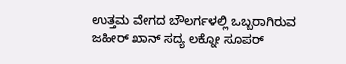ಉತ್ತಮ ವೇಗದ ಬೌಲರ್ಗಳಲ್ಲಿ ಒಬ್ಬರಾಗಿರುವ ಜಹೀರ್ ಖಾನ್ ಸದ್ಯ ಲಕ್ನೋ ಸೂಪರ್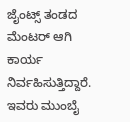ಜೈಂಟ್ಸ್ ತಂಡದ ಮೆಂಟರ್ ಆಗಿ ಕಾರ್ಯ ನಿರ್ವಹಿಸುತ್ತಿದ್ದಾರೆ. ಇವರು ಮುಂಬೈ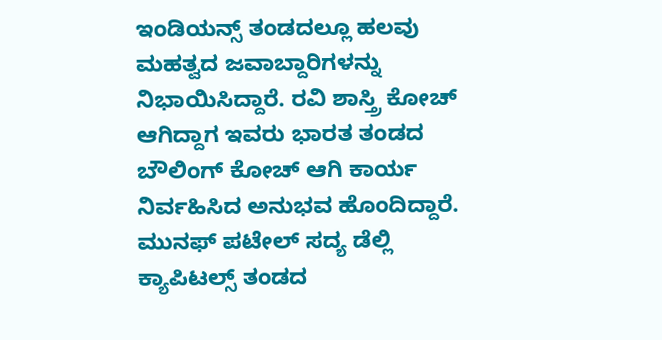ಇಂಡಿಯನ್ಸ್ ತಂಡದಲ್ಲೂ ಹಲವು ಮಹತ್ವದ ಜವಾಬ್ದಾರಿಗಳನ್ನು ನಿಭಾಯಿಸಿದ್ದಾರೆ. ರವಿ ಶಾಸ್ತ್ರಿ ಕೋಚ್ ಆಗಿದ್ದಾಗ ಇವರು ಭಾರತ ತಂಡದ ಬೌಲಿಂಗ್ ಕೋಚ್ ಆಗಿ ಕಾರ್ಯ ನಿರ್ವಹಿಸಿದ ಅನುಭವ ಹೊಂದಿದ್ದಾರೆ.
ಮುನಫ್ ಪಟೇಲ್ ಸದ್ಯ ಡೆಲ್ಲಿ ಕ್ಯಾಪಿಟಲ್ಸ್ ತಂಡದ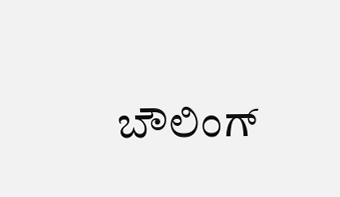ಬೌಲಿಂಗ್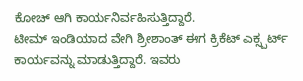ಕೋಚ್ ಆಗಿ ಕಾರ್ಯನಿರ್ವಹಿಸುತ್ತಿದ್ದಾರೆ.
ಟೀಮ್ ಇಂಡಿಯಾದ ವೇಗಿ ಶ್ರೀಶಾಂತ್ ಈಗ ಕ್ರಿಕೆಟ್ ಎಕ್ಸ್ಪರ್ಟ್ ಕಾರ್ಯವನ್ನು ಮಾಡುತ್ತಿದ್ದಾರೆ. ಇವರು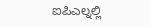ಐಪಿಎಲ್ನಲ್ಲಿ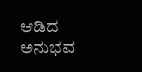ಆಡಿದ ಅನುಭವ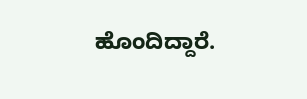ಹೊಂದಿದ್ದಾರೆ.